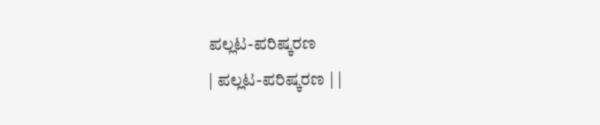ಪಲ್ಲಟ-ಪರಿಷ್ಕರಣ
| ಪಲ್ಲಟ-ಪರಿಷ್ಕರಣ | |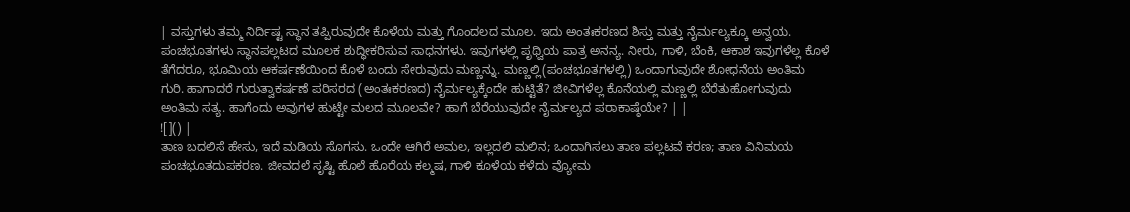| ವಸ್ತುಗಳು ತಮ್ಮ ನಿರ್ದಿಷ್ಟ ಸ್ಥಾನ ತಪ್ಪಿರುವುದೇ ಕೊಳೆಯ ಮತ್ತು ಗೊಂದಲದ ಮೂಲ. ಇದು ಅಂತಃಕರಣದ ಶಿಸ್ತು ಮತ್ತು ನೈರ್ಮಲ್ಯಕ್ಕೂ ಅನ್ವಯ. ಪಂಚಭೂತಗಳು ಸ್ಥಾನಪಲ್ಲಟದ ಮೂಲಕ ಶುದ್ಧೀಕರಿಸುವ ಸಾಧನಗಳು. ಇವುಗಳಲ್ಲಿ ಪೃಥ್ವಿಯ ಪಾತ್ರ ಅನನ್ಯ. ನೀರು, ಗಾಳಿ, ಬೆಂಕಿ, ಆಕಾಶ ಇವುಗಳೆಲ್ಲ ಕೊಳೆ ತೆಗೆದರೂ, ಭೂಮಿಯ ಆಕರ್ಷಣೆಯಿಂದ ಕೊಳೆ ಬಂದು ಸೇರುವುದು ಮಣ್ಣನ್ನು. ಮಣ್ಣಲ್ಲಿ(ಪಂಚಭೂತಗಳಲ್ಲಿ) ಒಂದಾಗುವುದೇ ಶೋಧನೆಯ ಅಂತಿಮ ಗುರಿ. ಹಾಗಾದರೆ ಗುರುತ್ವಾಕರ್ಷಣೆ ಪರಿಸರದ (ಅಂತಃಕರಣದ) ನೈರ್ಮಲ್ಯಕ್ಕೆಂದೇ ಹುಟ್ಟಿತೆ? ಜೀವಿಗಳೆಲ್ಲ ಕೊನೆಯಲ್ಲಿ ಮಣ್ಣಲ್ಲಿ ಬೆರೆತುಹೋಗುವುದು ಅಂತಿಮ ಸತ್ಯ. ಹಾಗೆಂದು ಅವುಗಳ ಹುಟ್ಟೇ ಮಲದ ಮೂಲವೇ? ಹಾಗೆ ಬೆರೆಯುವುದೇ ನೈರ್ಮಲ್ಯದ ಪರಾಕಾಷ್ಠೆಯೇ? | |
![]() |
ತಾಣ ಬದಲಿಸೆ ಹೇಸು, ಇದೆ ಮಡಿಯ ಸೊಗಸು. ಒಂದೇ ಆಗಿರೆ ಅಮಲ, ಇಲ್ಲದಲಿ ಮಲಿನ; ಒಂದಾಗಿಸಲು ತಾಣ ಪಲ್ಲಟವೆ ಕರಣ; ತಾಣ ವಿನಿಮಯ ಪಂಚಭೂತದುಪಕರಣ. ಜೀವದಲೆ ಸೃಷ್ಟಿ ಹೊಲೆ ಹೊರೆಯ ಕಲ್ಮಷ, ಗಾಳಿ ಕೂಳೆಯ ಕಳೆದು ವ್ಯೋಮ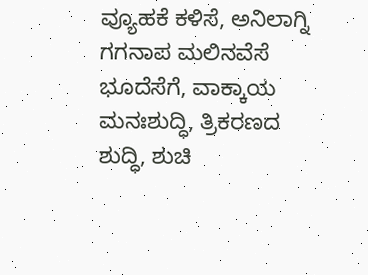ವ್ಯೂಹಕೆ ಕಳಿಸೆ, ಅನಿಲಾಗ್ನಿ ಗಗನಾಪ ಮಲಿನವೆಸೆ ಭೂದೆಸೆಗೆ, ವಾಕ್ಕಾಯ ಮನಃಶುದ್ಧಿ, ತ್ರಿಕರಣದ ಶುದ್ಧಿ, ಶುಚಿ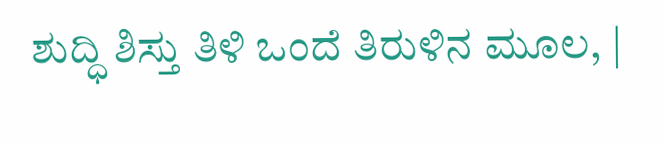ಶುದ್ಧಿ ಶಿಸ್ತು ತಿಳಿ ಒಂದೆ ತಿರುಳಿನ ಮೂಲ, |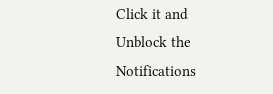Click it and Unblock the Notifications